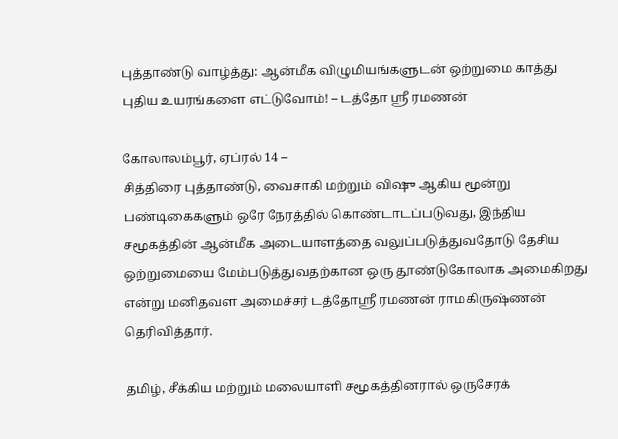புத்தாண்டு வாழ்த்து: ஆன்மீக விழுமியங்களுடன் ஒற்றுமை காத்து புதிய உயரங்களை எட்டுவோம்! – டத்தோ ஸ்ரீ ரமணன்

கோலாலம்பூர், ஏப்ரல் 14 –
சித்திரை புத்தாண்டு, வைசாகி மற்றும் விஷு ஆகிய மூன்று பண்டிகைகளும் ஒரே நேரத்தில் கொண்டாடப்படுவது, இந்திய சமூகத்தின் ஆன்மீக அடையாளத்தை வலுப்படுத்துவதோடு தேசிய ஒற்றுமையை மேம்படுத்துவதற்கான ஒரு தூண்டுகோலாக அமைகிறது என்று மனிதவள அமைச்சர் டத்தோஸ்ரீ ரமணன் ராமகிருஷ்ணன் தெரிவித்தார்.

தமிழ், சீக்கிய மற்றும் மலையாளி சமூகத்தினரால் ஒருசேரக்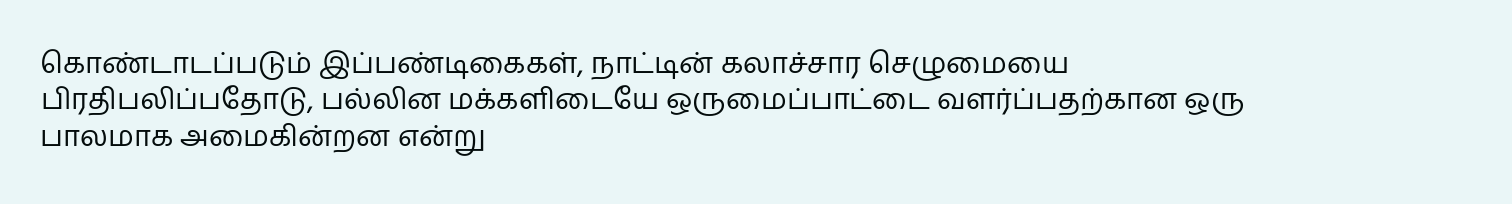கொண்டாடப்படும் இப்பண்டிகைகள், நாட்டின் கலாச்சார செழுமையை பிரதிபலிப்பதோடு, பல்லின மக்களிடையே ஒருமைப்பாட்டை வளர்ப்பதற்கான ஒரு பாலமாக அமைகின்றன என்று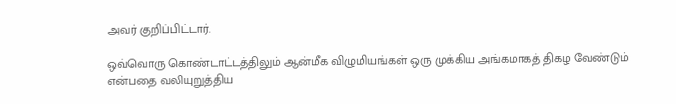அவர் குறிப்பிட்டார்.

ஒவ்வொரு கொண்டாட்டத்திலும் ஆன்மீக விழுமியங்கள் ஒரு முக்கிய அங்கமாகத் திகழ வேண்டும் என்பதை வலியுறுத்திய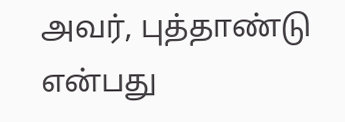அவர், புத்தாண்டு என்பது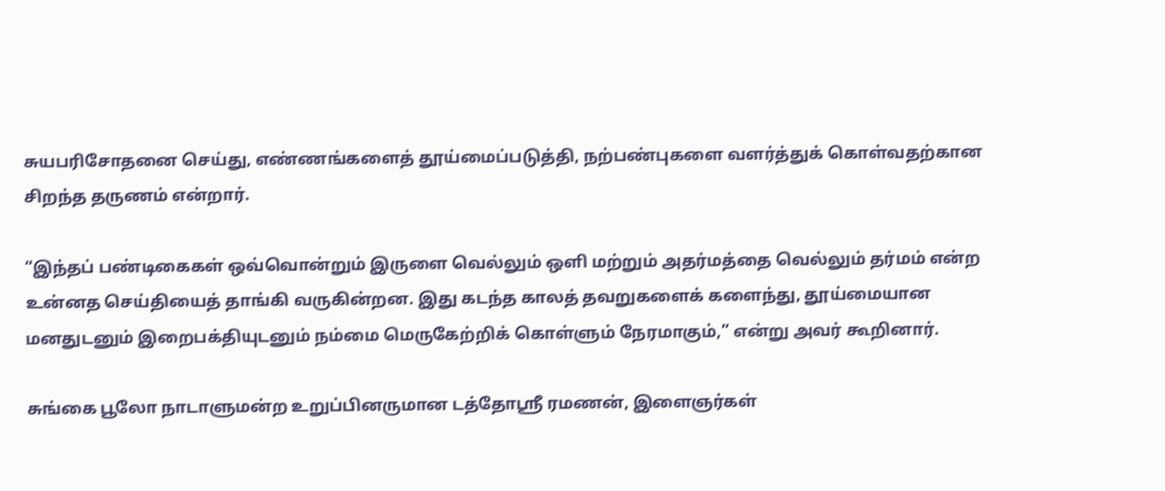சுயபரிசோதனை செய்து, எண்ணங்களைத் தூய்மைப்படுத்தி, நற்பண்புகளை வளர்த்துக் கொள்வதற்கான சிறந்த தருணம் என்றார்.

“இந்தப் பண்டிகைகள் ஒவ்வொன்றும் இருளை வெல்லும் ஒளி மற்றும் அதர்மத்தை வெல்லும் தர்மம் என்ற உன்னத செய்தியைத் தாங்கி வருகின்றன. இது கடந்த காலத் தவறுகளைக் களைந்து, தூய்மையான மனதுடனும் இறைபக்தியுடனும் நம்மை மெருகேற்றிக் கொள்ளும் நேரமாகும்,” என்று அவர் கூறினார்.

சுங்கை பூலோ நாடாளுமன்ற உறுப்பினருமான டத்தோஸ்ரீ ரமணன், இளைஞர்கள்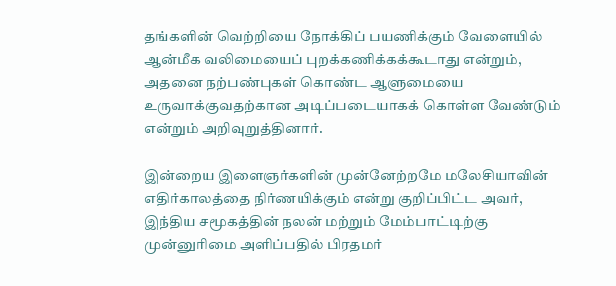தங்களின் வெற்றியை நோக்கிப் பயணிக்கும் வேளையில் ஆன்மீக வலிமையைப் புறக்கணிக்கக்கூடாது என்றும், அதனை நற்பண்புகள் கொண்ட ஆளுமையை உருவாக்குவதற்கான அடிப்படையாகக் கொள்ள வேண்டும் என்றும் அறிவுறுத்தினார்.

இன்றைய இளைஞர்களின் முன்னேற்றமே மலேசியாவின் எதிர்காலத்தை நிர்ணயிக்கும் என்று குறிப்பிட்ட அவர், இந்திய சமூகத்தின் நலன் மற்றும் மேம்பாட்டிற்கு முன்னுரிமை அளிப்பதில் பிரதமர்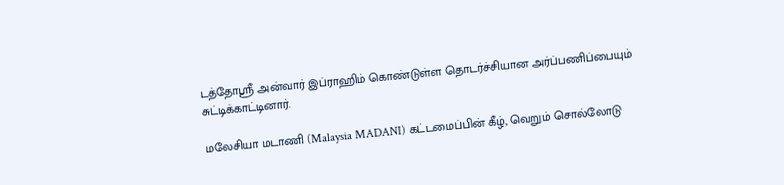டத்தோஸ்ரீ அன்வார் இப்ராஹிம் கொண்டுள்ள தொடர்ச்சியான அர்ப்பணிப்பையும் சுட்டிக்காட்டினார்.

மலேசியா மடாணி (Malaysia MADANI) கட்டமைப்பின் கீழ், வெறும் சொல்லோடு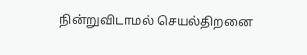நின்றுவிடாமல் செயல்திறனை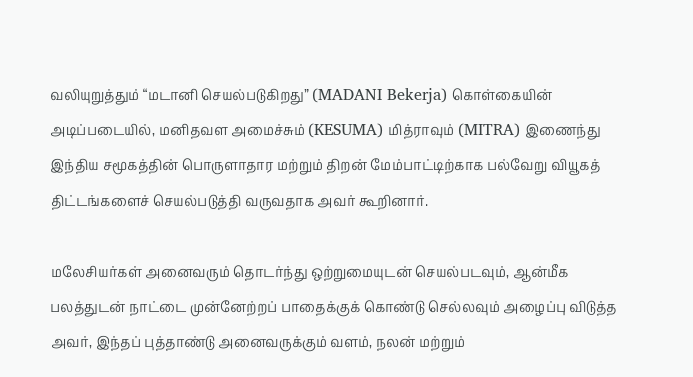வலியுறுத்தும் “மடானி செயல்படுகிறது” (MADANI Bekerja) கொள்கையின் அடிப்படையில், மனிதவள அமைச்சும் (KESUMA) மித்ராவும் (MITRA) இணைந்து இந்திய சமூகத்தின் பொருளாதார மற்றும் திறன் மேம்பாட்டிற்காக பல்வேறு வியூகத் திட்டங்களைச் செயல்படுத்தி வருவதாக அவர் கூறினார்.

மலேசியர்கள் அனைவரும் தொடர்ந்து ஒற்றுமையுடன் செயல்படவும், ஆன்மீக பலத்துடன் நாட்டை முன்னேற்றப் பாதைக்குக் கொண்டு செல்லவும் அழைப்பு விடுத்த அவர், இந்தப் புத்தாண்டு அனைவருக்கும் வளம், நலன் மற்றும்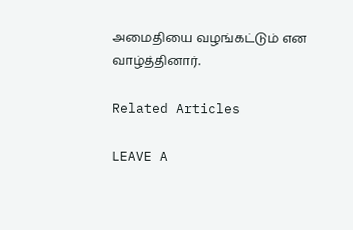அமைதியை வழங்கட்டும் என வாழ்த்தினார்.

Related Articles

LEAVE A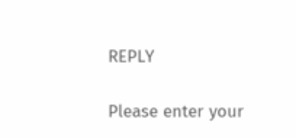REPLY

Please enter your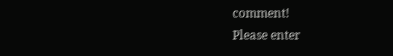comment!
Please enter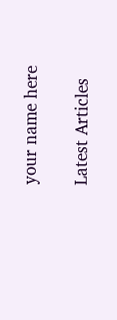your name here

Latest Articles